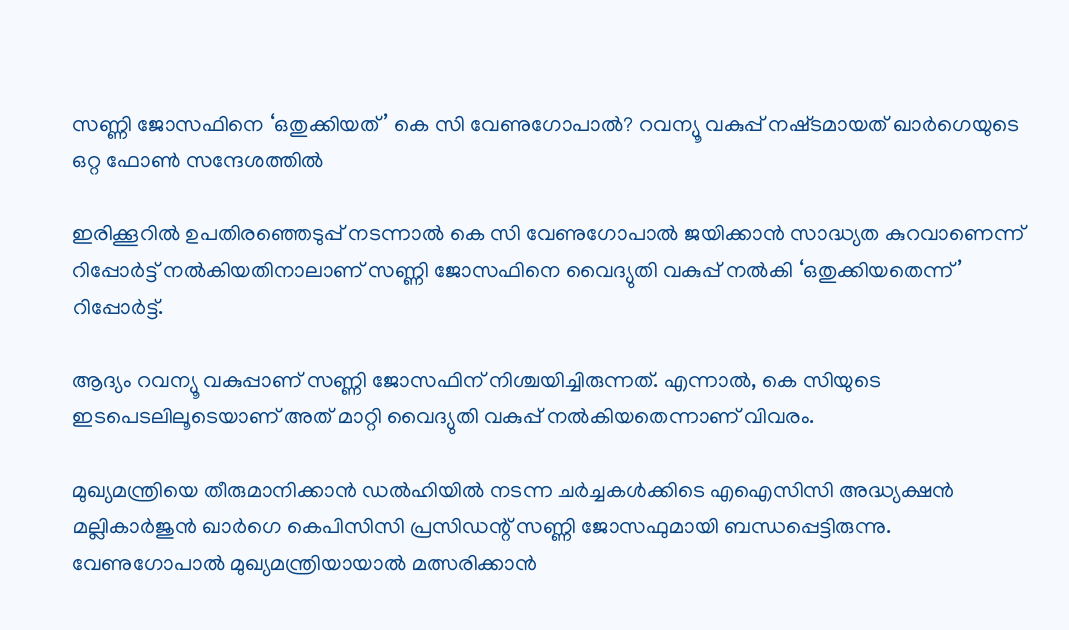സണ്ണി ജോസഫിനെ ‘ഒതുക്കിയത്’ കെ സി വേണുഗോപാല്‍? റവന്യൂ വകുപ്പ് നഷ്‌ടമായത് ഖാര്‍ഗെയുടെ ഒറ്റ ഫോണ്‍ സന്ദേശത്തില്‍

ഇരിക്കൂറില്‍ ഉപതിരഞ്ഞെടുപ്പ് നടന്നാല്‍ കെ സി വേണുഗോപാല്‍ ജയിക്കാൻ സാദ്ധ്യത കുറവാണെന്ന് റിപ്പോർട്ട് നല്‍കിയതിനാലാണ് സണ്ണി ജോസഫിനെ വൈദ്യുതി വകുപ്പ് നല്‍കി ‘ഒതുക്കിയതെന്ന്’ റിപ്പോർട്ട്.

ആദ്യം റവന്യൂ വകുപ്പാണ് സണ്ണി ജോസഫിന് നിശ്ചയിച്ചിരുന്നത്. എന്നാല്‍, കെ സിയുടെ ഇടപെടലിലൂടെയാണ് അത് മാറ്റി വൈദ്യുതി വകുപ്പ് നല്‍കിയതെന്നാണ് വിവരം.

മുഖ്യമന്ത്രിയെ തീരുമാനിക്കാൻ ഡല്‍ഹിയില്‍ നടന്ന ചർച്ചകള്‍ക്കിടെ എഐസിസി അദ്ധ്യക്ഷൻ മല്ലികാർജുൻ ഖാർഗെ കെപിസിസി പ്രസിഡന്റ് സണ്ണി ജോസഫുമായി ബന്ധപ്പെട്ടിരുന്നു. വേണുഗോപാല്‍ മുഖ്യമന്ത്രിയായാല്‍ മത്സരിക്കാൻ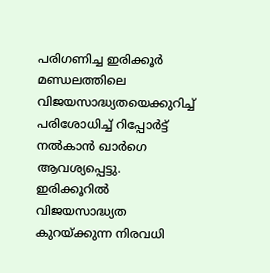പരിഗണിച്ച ഇരിക്കൂർ മണ്ഡലത്തിലെ വിജയസാദ്ധ്യതയെക്കുറിച്ച്‌ പരിശോധിച്ച്‌ റിപ്പോർട്ട് നല്‍കാൻ ഖാർഗെ ആവശ്യപ്പെട്ടു. ഇരിക്കൂറില്‍ വിജയസാദ്ധ്യത കുറയ്‌ക്കുന്ന നിരവധി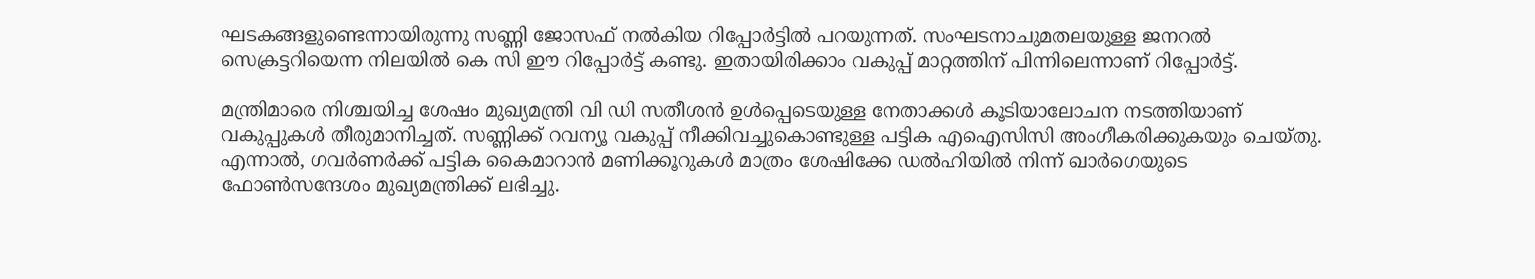ഘടകങ്ങളുണ്ടെന്നായിരുന്നു സണ്ണി ജോസഫ് നല്‍കിയ റിപ്പോർട്ടില്‍ പറയുന്നത്. സംഘടനാചുമതലയുള്ള ജനറല്‍ സെക്രട്ടറിയെന്ന നിലയില്‍ കെ സി ഈ റിപ്പോർട്ട് കണ്ടു. ഇതായിരിക്കാം വകുപ്പ് മാറ്റത്തിന് പിന്നിലെന്നാണ് റിപ്പോർട്ട്.

മന്ത്രിമാരെ നിശ്ചയിച്ച ശേഷം മുഖ്യമന്ത്രി വി ഡി സതീശൻ ഉള്‍പ്പെടെയുള്ള നേതാക്കള്‍ കൂടിയാലോചന നടത്തിയാണ് വകുപ്പുകള്‍ തീരുമാനിച്ചത്. സണ്ണിക്ക് റവന്യൂ വകുപ്പ് നീക്കിവച്ചുകൊണ്ടുള്ള പട്ടിക എഐസിസി അംഗീകരിക്കുകയും ചെയ്‌തു. എന്നാല്‍, ഗവർണർക്ക് പട്ടിക കൈമാറാൻ മണിക്കൂറുകള്‍ മാത്രം ശേഷിക്കേ ഡല്‍ഹിയില്‍ നിന്ന് ഖാർഗെയുടെ ഫോണ്‍സന്ദേശം മുഖ്യമന്ത്രിക്ക് ലഭിച്ചു.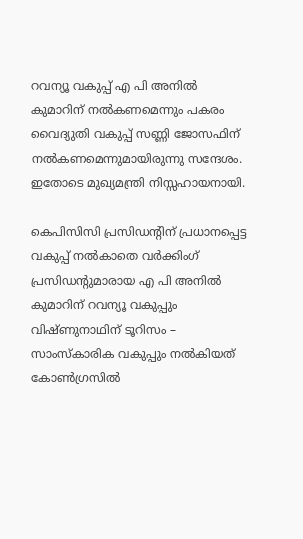റവന്യൂ വകുപ്പ് എ പി അനില്‍ കുമാറിന് നല്‍കണമെന്നും പകരം വൈദ്യുതി വകുപ്പ് സണ്ണി ജോസഫിന് നല്‍കണമെന്നുമായിരുന്നു സന്ദേശം. ഇതോടെ മുഖ്യമന്ത്രി നിസ്സഹായനായി.

കെപിസിസി പ്രസിഡന്റിന് പ്രധാനപ്പെട്ട വകുപ്പ് നല്‍കാതെ വർക്കിംഗ് പ്രസിഡന്റുമാരായ എ പി അനില്‍ കുമാറിന് റവന്യൂ വകുപ്പും വിഷ്‌ണുനാഥിന് ടൂറിസം – സാംസ്‌കാരിക വകുപ്പും നല്‍കിയത് കോണ്‍ഗ്രസില്‍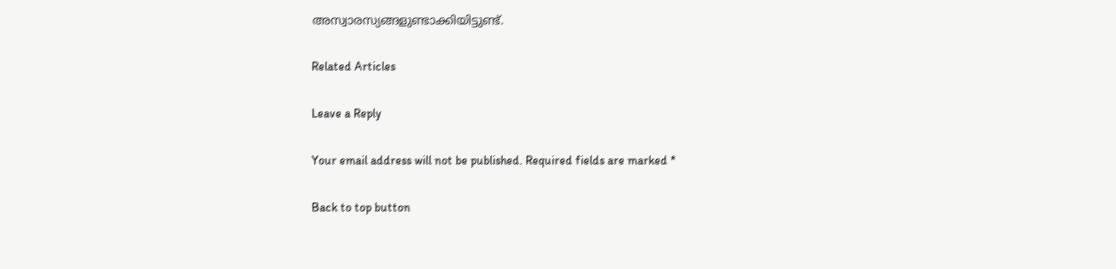അസ്വാരസ്യങ്ങളുണ്ടാക്കിയിട്ടുണ്ട്.

Related Articles

Leave a Reply

Your email address will not be published. Required fields are marked *

Back to top button